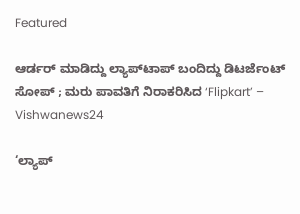Featured

ಆರ್ಡರ್ ಮಾಡಿದ್ದು ಲ್ಯಾಪ್‌ಟಾಪ್‌ ಬಂದಿದ್ದು ಡಿಟರ್ಜೆಂಟ್‌ ಸೋಪ್ ; ಮರು ಪಾವತಿಗೆ ನಿರಾಕರಿಸಿದ ‘Flipkart’ – Vishwanews24

‘ಲ್ಯಾಪ್‍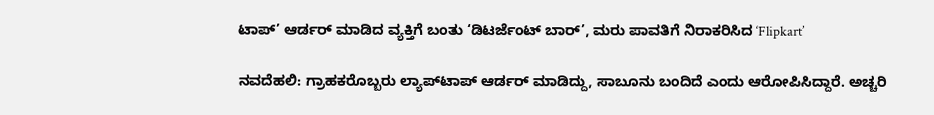ಟಾಪ್’ ಆರ್ಡರ್ ಮಾಡಿದ ವ್ಯಕ್ತಿಗೆ ಬಂತು ‘ಡಿಟರ್ಜೆಂಟ್ ಬಾರ್’, ಮರು ಪಾವತಿಗೆ ನಿರಾಕರಿಸಿದ ‘Flipkart’

ನವದೆಹಲಿ: ಗ್ರಾಹಕರೊಬ್ಬರು ಲ್ಯಾಪ್‌ಟಾಪ್ ಆರ್ಡರ್ ಮಾಡಿದ್ದು, ಸಾಬೂನು ಬಂದಿದೆ ಎಂದು ಆರೋಪಿಸಿದ್ದಾರೆ. ಅಚ್ಚರಿ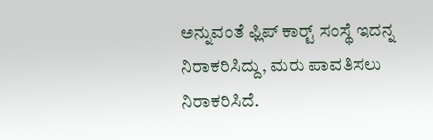ಅನ್ನುವಂತೆ ಫ್ಲಿಪ್ ಕಾರ್ಟ್‍ ಸಂಸ್ಥೆ ಇದನ್ನ ನಿರಾಕರಿಸಿದ್ದು, ಮರು ಪಾವತಿಸಲು ನಿರಾಕರಿಸಿದೆ.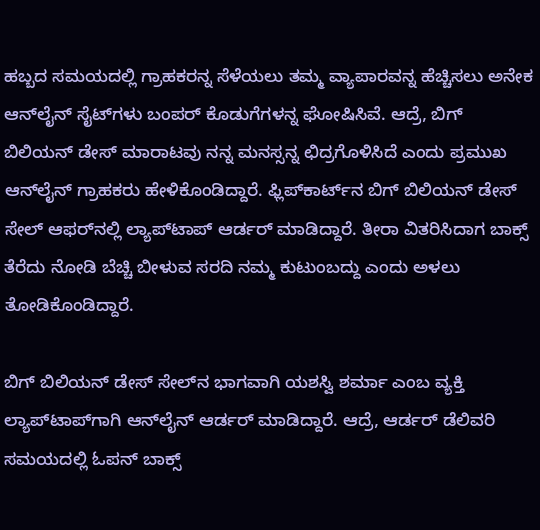ಹಬ್ಬದ ಸಮಯದಲ್ಲಿ ಗ್ರಾಹಕರನ್ನ ಸೆಳೆಯಲು ತಮ್ಮ ವ್ಯಾಪಾರವನ್ನ ಹೆಚ್ಚಿಸಲು ಅನೇಕ ಆನ್‌ಲೈನ್ ಸೈಟ್‌ಗಳು ಬಂಪರ್ ಕೊಡುಗೆಗಳನ್ನ ಘೋಷಿಸಿವೆ. ಆದ್ರೆ, ಬಿಗ್ ಬಿಲಿಯನ್ ಡೇಸ್ ಮಾರಾಟವು ನನ್ನ ಮನಸ್ಸನ್ನ ಛಿದ್ರಗೊಳಿಸಿದೆ ಎಂದು ಪ್ರಮುಖ ಆನ್‌ಲೈನ್ ಗ್ರಾಹಕರು ಹೇಳಿಕೊಂಡಿದ್ದಾರೆ. ಫ್ಲಿಪ್‌ಕಾರ್ಟ್‌ನ ಬಿಗ್ ಬಿಲಿಯನ್ ಡೇಸ್ ಸೇಲ್ ಆಫರ್‌ನಲ್ಲಿ ಲ್ಯಾಪ್‌ಟಾಪ್‌ ಆರ್ಡರ್ ಮಾಡಿದ್ದಾರೆ. ತೀರಾ ವಿತರಿಸಿದಾಗ ಬಾಕ್ಸ್ ತೆರೆದು ನೋಡಿ ಬೆಚ್ಚಿ ಬೀಳುವ ಸರದಿ ನಮ್ಮ ಕುಟುಂಬದ್ದು ಎಂದು ಅಳಲು ತೋಡಿಕೊಂಡಿದ್ದಾರೆ.

ಬಿಗ್ ಬಿಲಿಯನ್ ಡೇಸ್ ಸೇಲ್‌ನ ಭಾಗವಾಗಿ ಯಶಸ್ವಿ ಶರ್ಮಾ ಎಂಬ ವ್ಯಕ್ತಿ ಲ್ಯಾಪ್‌ಟಾಪ್‌ಗಾಗಿ ಆನ್‌ಲೈನ್ ಆರ್ಡರ್ ಮಾಡಿದ್ದಾರೆ. ಆದ್ರೆ, ಆರ್ಡರ್ ಡೆಲಿವರಿ ಸಮಯದಲ್ಲಿ ಓಪನ್ ಬಾಕ್ಸ್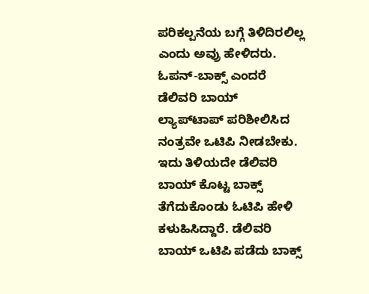ಪರಿಕಲ್ಪನೆಯ ಬಗ್ಗೆ ತಿಳಿದಿರಲಿಲ್ಲ ಎಂದು ಅವ್ರು ಹೇಳಿದರು. ಓಪನ್-ಬಾಕ್ಸ್ ಎಂದರೆ ಡೆಲಿವರಿ ಬಾಯ್ ಲ್ಯಾಪ್‌ಟಾಪ್ ಪರಿಶೀಲಿಸಿದ ನಂತ್ರವೇ ಒಟಿಪಿ ನೀಡಬೇಕು. ಇದು ತಿಳಿಯದೇ ಡೆಲಿವರಿ ಬಾಯ್ ಕೊಟ್ಟ ಬಾಕ್ಸ್ ತೆಗೆದುಕೊಂಡು ಓಟಿಪಿ ಹೇಳಿ ಕಳುಹಿಸಿದ್ದಾರೆ. ಡೆಲಿವರಿ ಬಾಯ್ ಒಟಿಪಿ ಪಡೆದು ಬಾಕ್ಸ್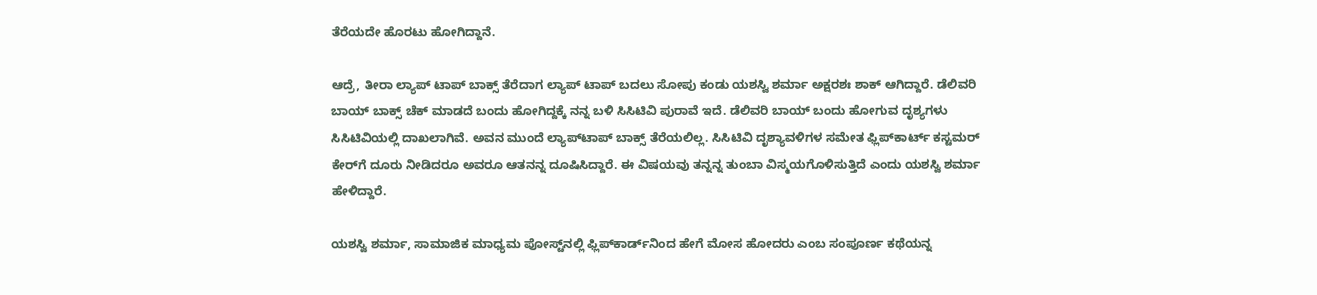ತೆರೆಯದೇ ಹೊರಟು ಹೋಗಿದ್ದಾನೆ.

ಆದ್ರೆ, ತೀರಾ ಲ್ಯಾಪ್ ಟಾಪ್ ಬಾಕ್ಸ್ ತೆರೆದಾಗ ಲ್ಯಾಪ್ ಟಾಪ್ ಬದಲು ಸೋಪು ಕಂಡು ಯಶಸ್ವಿ ಶರ್ಮಾ ಅಕ್ಷರಶಃ ಶಾಕ್ ಆಗಿದ್ದಾರೆ. ಡೆಲಿವರಿ ಬಾಯ್ ಬಾಕ್ಸ್ ಚೆಕ್ ಮಾಡದೆ ಬಂದು ಹೋಗಿದ್ದಕ್ಕೆ ನನ್ನ ಬಳಿ ಸಿಸಿಟಿವಿ ಪುರಾವೆ ಇದೆ. ಡೆಲಿವರಿ ಬಾಯ್ ಬಂದು ಹೋಗುವ ದೃಶ್ಯಗಳು ಸಿಸಿಟಿವಿಯಲ್ಲಿ ದಾಖಲಾಗಿವೆ. ಅವನ ಮುಂದೆ ಲ್ಯಾಪ್‌ಟಾಪ್ ಬಾಕ್ಸ್ ತೆರೆಯಲಿಲ್ಲ. ಸಿಸಿಟಿವಿ ದೃಶ್ಯಾವಳಿಗಳ ಸಮೇತ ಫ್ಲಿಪ್‌ಕಾರ್ಟ್ ಕಸ್ಟಮರ್ ಕೇರ್‌ಗೆ ದೂರು ನೀಡಿದರೂ ಅವರೂ ಆತನನ್ನ ದೂಷಿಸಿದ್ದಾರೆ. ಈ ವಿಷಯವು ತನ್ನನ್ನ ತುಂಬಾ ವಿಸ್ಮಯಗೊಳಿಸುತ್ತಿದೆ ಎಂದು ಯಶಸ್ವಿ ಶರ್ಮಾ ಹೇಳಿದ್ದಾರೆ.

ಯಶಸ್ವಿ ಶರ್ಮಾ, ಸಾಮಾಜಿಕ ಮಾಧ್ಯಮ ಪೋಸ್ಟ್‌ನಲ್ಲಿ ಫ್ಲಿಪ್‌ಕಾರ್ಡ್‌ನಿಂದ ಹೇಗೆ ಮೋಸ ಹೋದರು ಎಂಬ ಸಂಪೂರ್ಣ ಕಥೆಯನ್ನ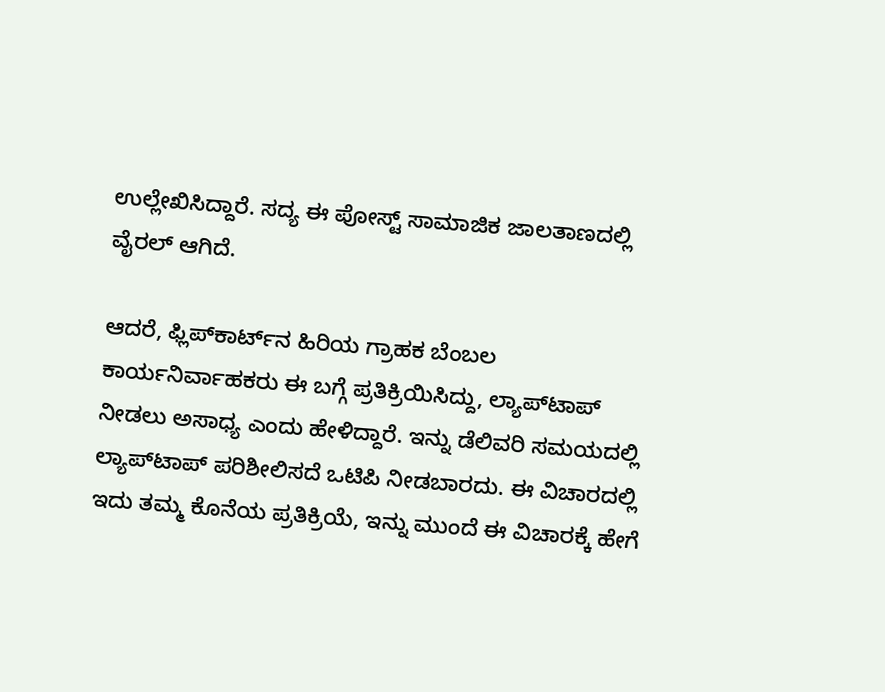ಉಲ್ಲೇಖಿಸಿದ್ದಾರೆ. ಸದ್ಯ ಈ ಪೋಸ್ಟ್ ಸಾಮಾಜಿಕ ಜಾಲತಾಣದಲ್ಲಿ ವೈರಲ್ ಆಗಿದೆ.

ಆದರೆ, ಫ್ಲಿಪ್‌ಕಾರ್ಟ್‌ನ ಹಿರಿಯ ಗ್ರಾಹಕ ಬೆಂಬಲ ಕಾರ್ಯನಿರ್ವಾಹಕರು ಈ ಬಗ್ಗೆ ಪ್ರತಿಕ್ರಿಯಿಸಿದ್ದು, ಲ್ಯಾಪ್‌ಟಾಪ್ ನೀಡಲು ಅಸಾಧ್ಯ ಎಂದು ಹೇಳಿದ್ದಾರೆ. ಇನ್ನು ಡೆಲಿವರಿ ಸಮಯದಲ್ಲಿ ಲ್ಯಾಪ್‌ಟಾಪ್ ಪರಿಶೀಲಿಸದೆ ಒಟಿಪಿ ನೀಡಬಾರದು. ಈ ವಿಚಾರದಲ್ಲಿ ಇದು ತಮ್ಮ ಕೊನೆಯ ಪ್ರತಿಕ್ರಿಯೆ, ಇನ್ನು ಮುಂದೆ ಈ ವಿಚಾರಕ್ಕೆ ಹೇಗೆ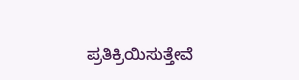ಪ್ರತಿಕ್ರಿಯಿಸುತ್ತೇವೆ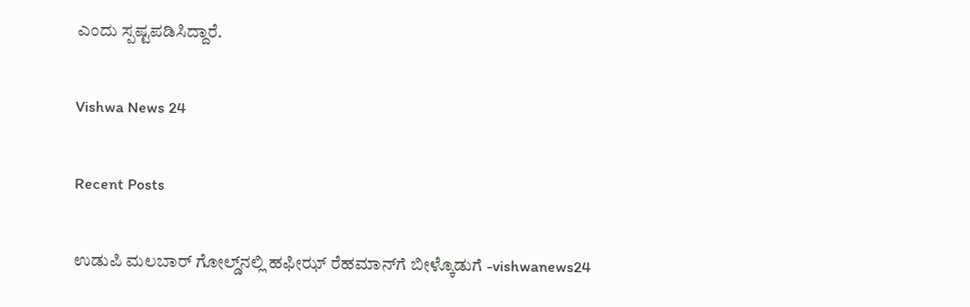ಎಂದು ಸ್ಪಷ್ಟಪಡಿಸಿದ್ದಾರೆ.

Vishwa News 24

Recent Posts

ಉಡುಪಿ ಮಲಬಾರ್ ಗೋಲ್ಡ್‌ನಲ್ಲಿ ಹಫೀಝ್ ರೆಹಮಾನ್‌ಗೆ ಬೀಳ್ಕೊಡುಗೆ -vishwanews24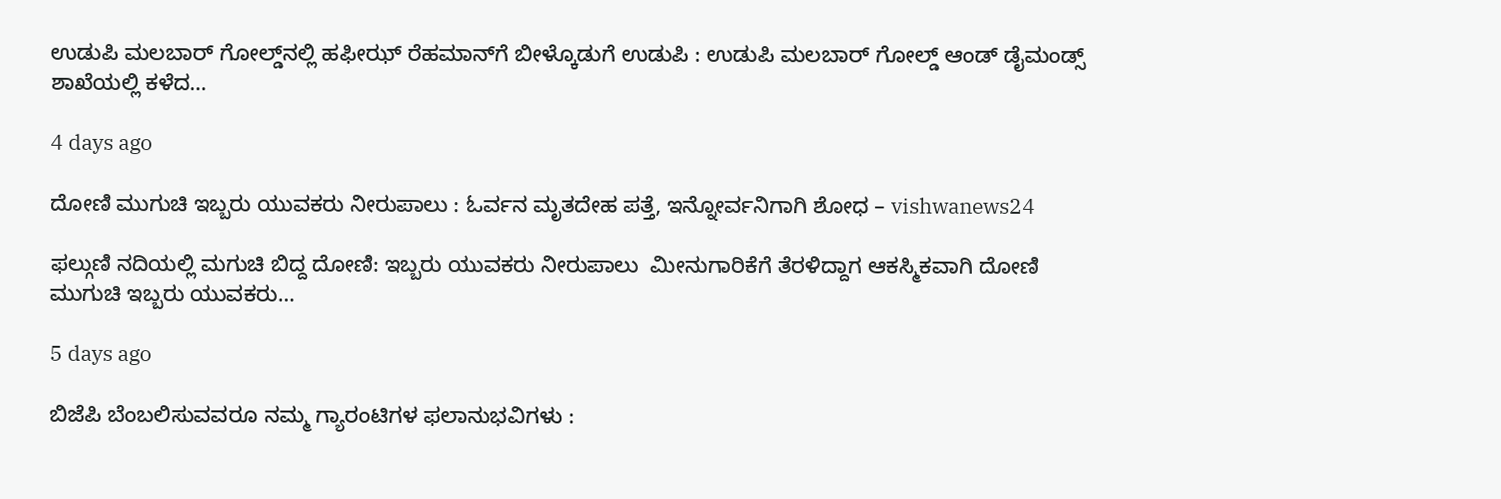ಉಡುಪಿ ಮಲಬಾರ್ ಗೋಲ್ಡ್‌ನಲ್ಲಿ ಹಫೀಝ್ ರೆಹಮಾನ್‌ಗೆ ಬೀಳ್ಕೊಡುಗೆ ಉಡುಪಿ : ಉಡುಪಿ ಮಲಬಾರ್ ಗೋಲ್ಡ್ ಆಂಡ್ ಡೈಮಂಡ್ಸ್ ಶಾಖೆಯಲ್ಲಿ ಕಳೆದ…

4 days ago

ದೋಣಿ ಮುಗುಚಿ ಇಬ್ಬರು ಯುವಕರು ನೀರುಪಾಲು : ಓರ್ವನ ಮೃತದೇಹ ಪತ್ತೆ, ಇನ್ನೋರ್ವನಿಗಾಗಿ ಶೋಧ – vishwanews24

ಫಲ್ಗುಣಿ ನದಿಯಲ್ಲಿ ಮಗುಚಿ ಬಿದ್ದ ದೋಣಿ: ಇಬ್ಬರು ಯುವಕರು ನೀರುಪಾಲು  ಮೀನುಗಾರಿಕೆಗೆ ತೆರಳಿದ್ದಾಗ ಆಕಸ್ಮಿಕವಾಗಿ ದೋಣಿ ಮುಗುಚಿ ಇಬ್ಬರು ಯುವಕರು…

5 days ago

ಬಿಜೆಪಿ ಬೆಂಬಲಿಸುವವರೂ ನಮ್ಮ ಗ್ಯಾರಂಟಿಗಳ ಫಲಾನುಭವಿಗಳು :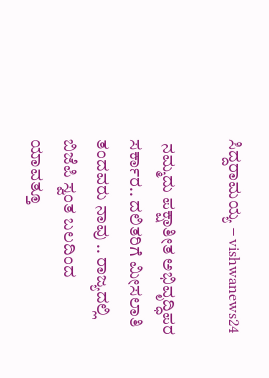ಸಿದ್ದರಾಮಯ್ಯ – vishwanews24

 ನಮ್ಮದು ಪಕ್ಷಾತೀತ ಅಭಿವೃದ್ಧಿಪರ ಸರ್ಕಾರ.. ದಲಿತರಿಗೆ ಮೀಸಲಾತಿ ತಂದವರು ನಾವು .. ರಾಜ್ಯದಲ್ಲಿ ಬಿಜೆಪಿ ಸ್ವಂತ ಬಲದಿಂದ ಯಾವತ್ತೂ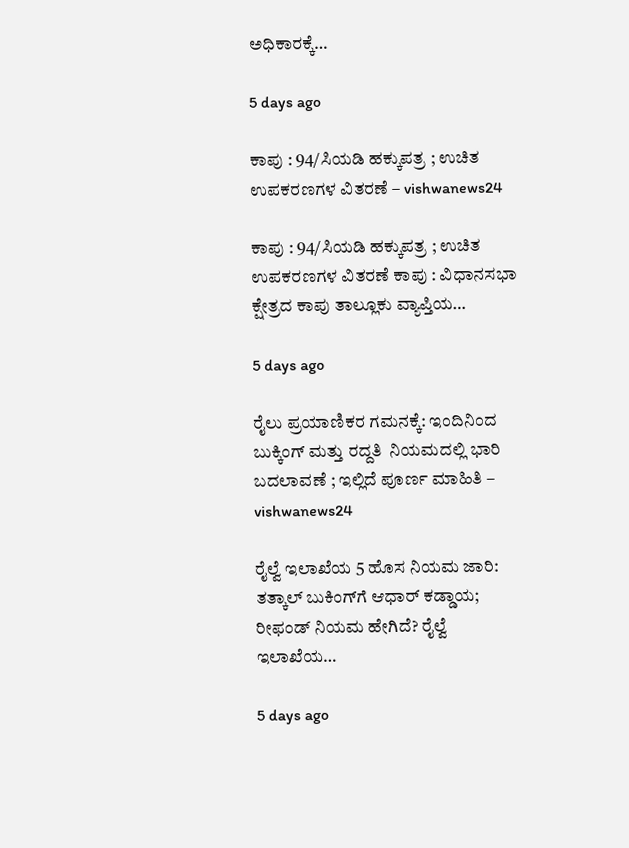ಅಧಿಕಾರಕ್ಕೆ…

5 days ago

ಕಾಪು : 94/ಸಿಯಡಿ ಹಕ್ಕುಪತ್ರ ; ಉಚಿತ ಉಪಕರಣಗಳ ವಿತರಣೆ – vishwanews24

ಕಾಪು : 94/ಸಿಯಡಿ ಹಕ್ಕುಪತ್ರ ; ಉಚಿತ ಉಪಕರಣಗಳ ವಿತರಣೆ ಕಾಪು : ವಿಧಾನಸಭಾ ಕ್ಷೇತ್ರದ ಕಾಪು ತಾಲ್ಲೂಕು ವ್ಯಾಪ್ತಿಯ…

5 days ago

ರೈಲು ಪ್ರಯಾಣಿಕರ ಗಮನಕ್ಕೆ: ಇಂದಿನಿಂದ ಬುಕ್ಕಿಂಗ್ ಮತ್ತು ರದ್ದತಿ  ನಿಯಮದಲ್ಲಿ ಭಾರಿ ಬದಲಾವಣೆ ; ಇಲ್ಲಿದೆ ಪೂರ್ಣ ಮಾಹಿತಿ – vishwanews24

ರೈಲ್ವೆ ಇಲಾಖೆಯ 5 ಹೊಸ ನಿಯಮ ಜಾರಿ: ತತ್ಕಾಲ್ ಬುಕಿಂಗ್‌ಗೆ ಆಧಾರ್ ಕಡ್ಡಾಯ; ರೀಫಂಡ್ ನಿಯಮ ಹೇಗಿದೆ? ರೈಲ್ವೆ ಇಲಾಖೆಯ…

5 days ago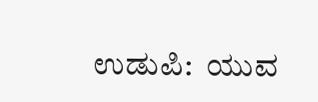ಉಡುಪಿ:  ಯುವ‌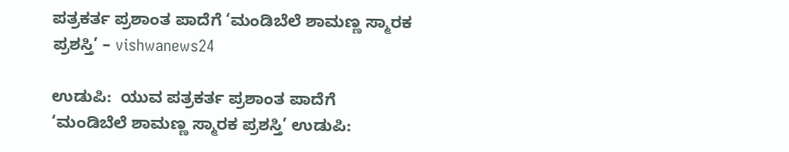ಪತ್ರಕರ್ತ ಪ್ರಶಾಂತ ಪಾದೆಗೆ ‘ಮಂಡಿಬೆಲೆ ಶಾಮಣ್ಣ ಸ್ಮಾರಕ ಪ್ರಶಸ್ತಿ’ – vishwanews24

ಉಡುಪಿ:  ಯುವ‌ ಪತ್ರಕರ್ತ ಪ್ರಶಾಂತ ಪಾದೆಗೆ ‘ಮಂಡಿಬೆಲೆ ಶಾಮಣ್ಣ ಸ್ಮಾರಕ ಪ್ರಶಸ್ತಿ’ ಉಡುಪಿ: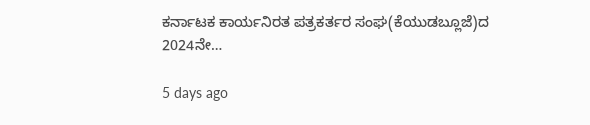ಕರ್ನಾಟಕ ಕಾರ್ಯನಿರತ ಪತ್ರಕರ್ತರ ಸಂಘ(ಕೆಯುಡಬ್ಲೂಜೆ)ದ 2024ನೇ…

5 days ago